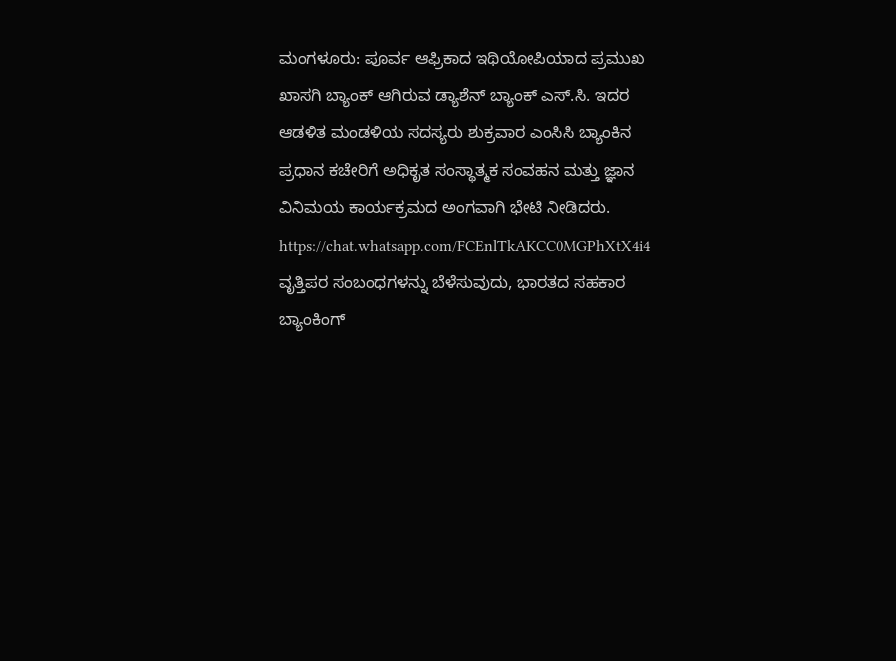ಮಂಗಳೂರು: ಪೂರ್ವ ಆಫ್ರಿಕಾದ ಇಥಿಯೋಪಿಯಾದ ಪ್ರಮುಖ ಖಾಸಗಿ ಬ್ಯಾಂಕ್ ಆಗಿರುವ ಡ್ಯಾಶೆನ್ ಬ್ಯಾಂಕ್ ಎಸ್.ಸಿ. ಇದರ ಆಡಳಿತ ಮಂಡಳಿಯ ಸದಸ್ಯರು ಶುಕ್ರವಾರ ಎಂಸಿಸಿ ಬ್ಯಾಂಕಿನ ಪ್ರಧಾನ ಕಚೇರಿಗೆ ಅಧಿಕೃತ ಸಂಸ್ಥಾತ್ಮಕ ಸಂವಹನ ಮತ್ತು ಜ್ಞಾನ ವಿನಿಮಯ ಕಾರ್ಯಕ್ರಮದ ಅಂಗವಾಗಿ ಭೇಟಿ ನೀಡಿದರು.
https://chat.whatsapp.com/FCEnlTkAKCC0MGPhXtX4i4
ವೃತ್ತಿಪರ ಸಂಬಂಧಗಳನ್ನು ಬೆಳೆಸುವುದು, ಭಾರತದ ಸಹಕಾರ ಬ್ಯಾಂಕಿಂಗ್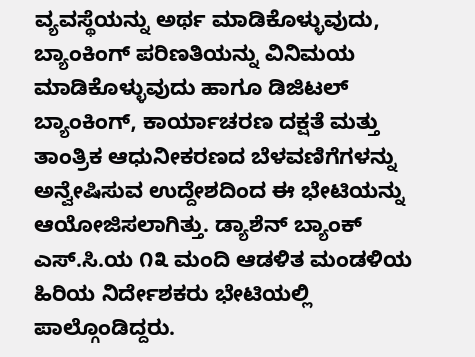ವ್ಯವಸ್ಥೆಯನ್ನು ಅರ್ಥ ಮಾಡಿಕೊಳ್ಳುವುದು, ಬ್ಯಾಂಕಿಂಗ್ ಪರಿಣತಿಯನ್ನು ವಿನಿಮಯ ಮಾಡಿಕೊಳ್ಳುವುದು ಹಾಗೂ ಡಿಜಿಟಲ್ ಬ್ಯಾಂಕಿಂಗ್, ಕಾರ್ಯಾಚರಣ ದಕ್ಷತೆ ಮತ್ತು ತಾಂತ್ರಿಕ ಆಧುನೀಕರಣದ ಬೆಳವಣಿಗೆಗಳನ್ನು ಅನ್ವೇಷಿಸುವ ಉದ್ದೇಶದಿಂದ ಈ ಭೇಟಿಯನ್ನು ಆಯೋಜಿಸಲಾಗಿತ್ತು. ಡ್ಯಾಶೆನ್ ಬ್ಯಾಂಕ್ ಎಸ್.ಸಿ.ಯ ೧೩ ಮಂದಿ ಆಡಳಿತ ಮಂಡಳಿಯ ಹಿರಿಯ ನಿರ್ದೇಶಕರು ಭೇಟಿಯಲ್ಲಿ ಪಾಲ್ಗೊಂಡಿದ್ದರು.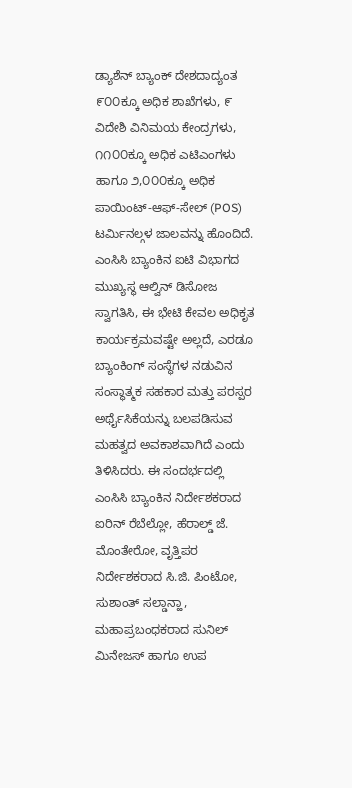ಡ್ಯಾಶೆನ್ ಬ್ಯಾಂಕ್ ದೇಶದಾದ್ಯಂತ ೯೦೦ಕ್ಕೂ ಅಧಿಕ ಶಾಖೆಗಳು, ೯ ವಿದೇಶಿ ವಿನಿಮಯ ಕೇಂದ್ರಗಳು, ೧೧೦೦ಕ್ಕೂ ಅಧಿಕ ಎಟಿಎಂಗಳು ಹಾಗೂ ೨,೦೦೦ಕ್ಕೂ ಅಧಿಕ ಪಾಯಿಂಟ್-ಆಫ್-ಸೇಲ್ (POS) ಟರ್ಮಿನಲ್ಗಳ ಜಾಲವನ್ನು ಹೊಂದಿದೆ.
ಎಂಸಿಸಿ ಬ್ಯಾಂಕಿನ ಐಟಿ ವಿಭಾಗದ ಮುಖ್ಯಸ್ಥ ಆಲ್ವಿನ್ ಡಿಸೋಜ ಸ್ವಾಗತಿಸಿ, ಈ ಭೇಟಿ ಕೇವಲ ಅಧಿಕೃತ ಕಾರ್ಯಕ್ರಮವಷ್ಟೇ ಅಲ್ಲದೆ, ಎರಡೂ ಬ್ಯಾಂಕಿಂಗ್ ಸಂಸ್ಥೆಗಳ ನಡುವಿನ ಸಂಸ್ಥಾತ್ಮಕ ಸಹಕಾರ ಮತ್ತು ಪರಸ್ಪರ ಅರ್ಥೈಸಿಕೆಯನ್ನು ಬಲಪಡಿಸುವ ಮಹತ್ವದ ಅವಕಾಶವಾಗಿದೆ ಎಂದು ತಿಳಿಸಿದರು. ಈ ಸಂದರ್ಭದಲ್ಲಿ ಎಂಸಿಸಿ ಬ್ಯಾಂಕಿನ ನಿರ್ದೇಶಕರಾದ ಐರಿನ್ ರೆಬೆಲ್ಲೋ, ಹೆರಾಲ್ಡ್ ಜೆ. ಮೊಂತೇರೋ, ವೃತ್ತಿಪರ ನಿರ್ದೇಶಕರಾದ ಸಿ.ಜಿ. ಪಿಂಟೋ, ಸುಶಾಂತ್ ಸಲ್ಡಾನ್ಹಾ, ಮಹಾಪ್ರಬಂಧಕರಾದ ಸುನಿಲ್ ಮಿನೇಜಸ್ ಹಾಗೂ ಉಪ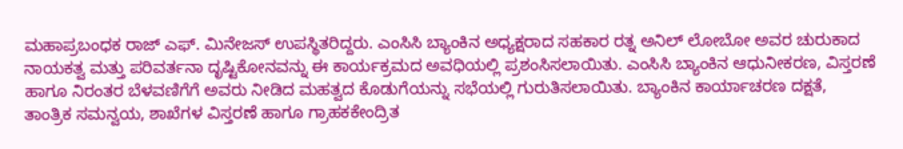ಮಹಾಪ್ರಬಂಧಕ ರಾಜ್ ಎಫ್. ಮಿನೇಜಸ್ ಉಪಸ್ಥಿತರಿದ್ದರು. ಎಂಸಿಸಿ ಬ್ಯಾಂಕಿನ ಅಧ್ಯಕ್ಷರಾದ ಸಹಕಾರ ರತ್ನ ಅನಿಲ್ ಲೋಬೋ ಅವರ ಚುರುಕಾದ ನಾಯಕತ್ವ ಮತ್ತು ಪರಿವರ್ತನಾ ದೃಷ್ಟಿಕೋನವನ್ನು ಈ ಕಾರ್ಯಕ್ರಮದ ಅವಧಿಯಲ್ಲಿ ಪ್ರಶಂಸಿಸಲಾಯಿತು. ಎಂಸಿಸಿ ಬ್ಯಾಂಕಿನ ಆಧುನೀಕರಣ, ವಿಸ್ತರಣೆ ಹಾಗೂ ನಿರಂತರ ಬೆಳವಣಿಗೆಗೆ ಅವರು ನೀಡಿದ ಮಹತ್ವದ ಕೊಡುಗೆಯನ್ನು ಸಭೆಯಲ್ಲಿ ಗುರುತಿಸಲಾಯಿತು. ಬ್ಯಾಂಕಿನ ಕಾರ್ಯಾಚರಣ ದಕ್ಷತೆ, ತಾಂತ್ರಿಕ ಸಮನ್ವಯ, ಶಾಖೆಗಳ ವಿಸ್ತರಣೆ ಹಾಗೂ ಗ್ರಾಹಕಕೇಂದ್ರಿತ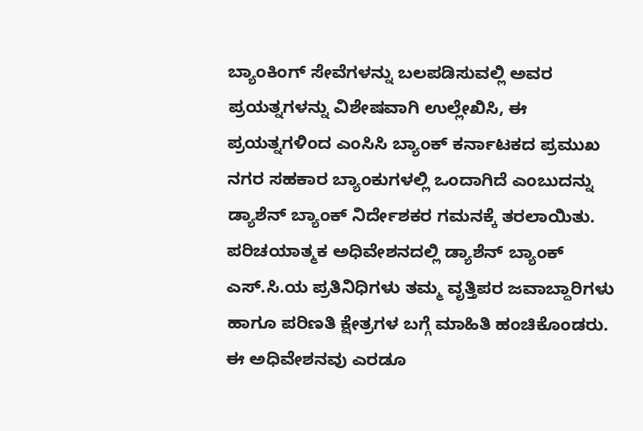ಬ್ಯಾಂಕಿಂಗ್ ಸೇವೆಗಳನ್ನು ಬಲಪಡಿಸುವಲ್ಲಿ ಅವರ ಪ್ರಯತ್ನಗಳನ್ನು ವಿಶೇಷವಾಗಿ ಉಲ್ಲೇಖಿಸಿ, ಈ ಪ್ರಯತ್ನಗಳಿಂದ ಎಂಸಿಸಿ ಬ್ಯಾಂಕ್ ಕರ್ನಾಟಕದ ಪ್ರಮುಖ ನಗರ ಸಹಕಾರ ಬ್ಯಾಂಕುಗಳಲ್ಲಿ ಒಂದಾಗಿದೆ ಎಂಬುದನ್ನು ಡ್ಯಾಶೆನ್ ಬ್ಯಾಂಕ್ ನಿರ್ದೇಶಕರ ಗಮನಕ್ಕೆ ತರಲಾಯಿತು.
ಪರಿಚಯಾತ್ಮಕ ಅಧಿವೇಶನದಲ್ಲಿ ಡ್ಯಾಶೆನ್ ಬ್ಯಾಂಕ್ ಎಸ್.ಸಿ.ಯ ಪ್ರತಿನಿಧಿಗಳು ತಮ್ಮ ವೃತ್ತಿಪರ ಜವಾಬ್ದಾರಿಗಳು ಹಾಗೂ ಪರಿಣತಿ ಕ್ಷೇತ್ರಗಳ ಬಗ್ಗೆ ಮಾಹಿತಿ ಹಂಚಿಕೊಂಡರು. ಈ ಅಧಿವೇಶನವು ಎರಡೂ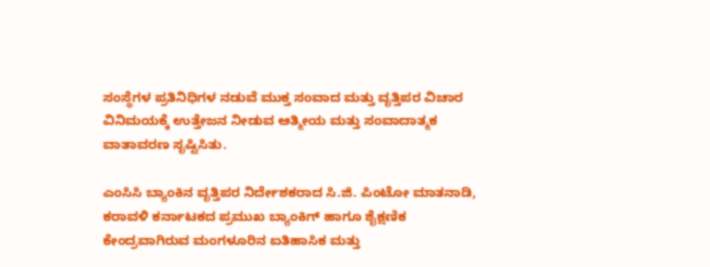ಸಂಸ್ಥೆಗಳ ಪ್ರತಿನಿಧಿಗಳ ನಡುವೆ ಮುಕ್ತ ಸಂವಾದ ಮತ್ತು ವೃತ್ತಿಪರ ವಿಚಾರ ವಿನಿಮಯಕ್ಕೆ ಉತ್ತೇಜನ ನೀಡುವ ಆತ್ಮೀಯ ಮತ್ತು ಸಂವಾದಾತ್ಮಕ ವಾತಾವರಣ ಸೃಷ್ಟಿಸಿತು.

ಎಂಸಿಸಿ ಬ್ಯಾಂಕಿನ ವೃತ್ತಿಪರ ನಿರ್ದೇಶಕರಾದ ಸಿ.ಜಿ. ಪಿಂಟೋ ಮಾತನಾಡಿ, ಕರಾವಳಿ ಕರ್ನಾಟಕದ ಪ್ರಮುಖ ಬ್ಯಾಂಕಿಗ್ ಹಾಗೂ ಶೈಕ್ಷಣಿಕ ಕೇಂದ್ರವಾಗಿರುವ ಮಂಗಳೂರಿನ ಐತಿಹಾಸಿಕ ಮತ್ತು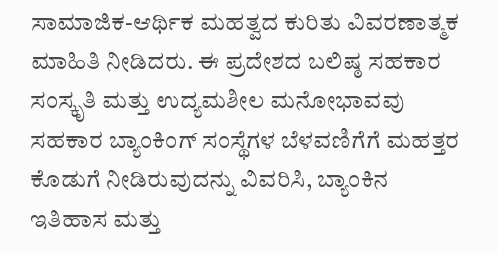ಸಾಮಾಜಿಕ-ಆರ್ಥಿಕ ಮಹತ್ವದ ಕುರಿತು ವಿವರಣಾತ್ಮಕ ಮಾಹಿತಿ ನೀಡಿದರು. ಈ ಪ್ರದೇಶದ ಬಲಿಷ್ಠ ಸಹಕಾರ ಸಂಸ್ಕೃತಿ ಮತ್ತು ಉದ್ಯಮಶೀಲ ಮನೋಭಾವವು ಸಹಕಾರ ಬ್ಯಾಂಕಿಂಗ್ ಸಂಸ್ಥೆಗಳ ಬೆಳವಣಿಗೆಗೆ ಮಹತ್ತರ ಕೊಡುಗೆ ನೀಡಿರುವುದನ್ನು ವಿವರಿಸಿ, ಬ್ಯಾಂಕಿನ ಇತಿಹಾಸ ಮತ್ತು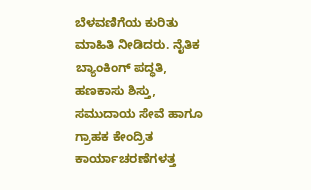ಬೆಳವಣಿಗೆಯ ಕುರಿತು ಮಾಹಿತಿ ನೀಡಿದರು. ನೈತಿಕ ಬ್ಯಾಂಕಿಂಗ್ ಪದ್ಧತಿ, ಹಣಕಾಸು ಶಿಸ್ತು, ಸಮುದಾಯ ಸೇವೆ ಹಾಗೂ ಗ್ರಾಹಕ ಕೇಂದ್ರಿತ ಕಾರ್ಯಾಚರಣೆಗಳತ್ತ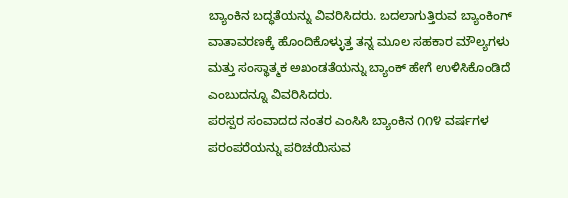ಬ್ಯಾಂಕಿನ ಬದ್ಧತೆಯನ್ನು ವಿವರಿಸಿದರು. ಬದಲಾಗುತ್ತಿರುವ ಬ್ಯಾಂಕಿಂಗ್ ವಾತಾವರಣಕ್ಕೆ ಹೊಂದಿಕೊಳ್ಳುತ್ತ ತನ್ನ ಮೂಲ ಸಹಕಾರ ಮೌಲ್ಯಗಳು ಮತ್ತು ಸಂಸ್ಥಾತ್ಮಕ ಅಖಂಡತೆಯನ್ನು ಬ್ಯಾಂಕ್ ಹೇಗೆ ಉಳಿಸಿಕೊಂಡಿದೆ ಎಂಬುದನ್ನೂ ವಿವರಿಸಿದರು.
ಪರಸ್ಪರ ಸಂವಾದದ ನಂತರ ಎಂಸಿಸಿ ಬ್ಯಾಂಕಿನ ೧೧೪ ವರ್ಷಗಳ ಪರಂಪರೆಯನ್ನು ಪರಿಚಯಿಸುವ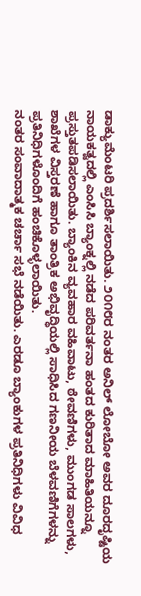ಡಾಕ್ಯುಮೆಂಟರಿ ಪ್ರದರ್ಶಿಸಲಾಯಿತು. ೨೦೧೮ರ ನಂತರ ಅನಿಲ್ ಲೋಬೋ ಅವರ ದೂರದೃಷ್ಟಿಯ ನಾಯಕತ್ವದಲ್ಲಿ ಎಂಸಿಸಿ ಬ್ಯಾಂಕ್ನಲ್ಲಿ ನಡೆದ ಪರಿವರ್ತನಾ ಹಂತದ ಕುರಿತಾದ ಮಾಹಿತಿಯನ್ನೂ ಪ್ರಸ್ತುತಪಡಿಸಲಾಯಿತು. ಬ್ಯಾಂಕಿನ ವ್ಯವಹಾರ ವಹಿವಾಟು, ಠೇವಣಿಗಳು, ಮುಂಗಡ ಸಾಲಗಳು, ಶಾಖೆಗಳ ವಿಸ್ತರಣೆ ಹಾಗೂ ತಾಂತ್ರಿಕ ಅಭಿವೃದ್ಧಿಯಲ್ಲಿ ಸಾಧಿಸಿದ ಗಣನೀಯ ಬೆಳವಣಿಗೆಗಳನ್ನು ಪ್ರತಿನಿಧಿಗಳೊಂದಿಗೆ ಹಂಚಿಕೊಳ್ಳಲಾಯಿತು.
ನಂತರ ಸಂವಾದಾತ್ಮಕ ಚರ್ಚಾ ಸಭೆ ನಡೆಯಿತು. ಎರಡೂ ಬ್ಯಾಂಕುಗಳ ಪ್ರತಿನಿಧಿಗಳು ವಿವಿಧ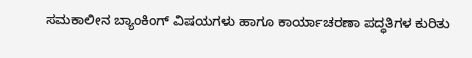ಸಮಕಾಲೀನ ಬ್ಯಾಂಕಿಂಗ್ ವಿಷಯಗಳು ಹಾಗೂ ಕಾರ್ಯಾಚರಣಾ ಪದ್ಧತಿಗಳ ಕುರಿತು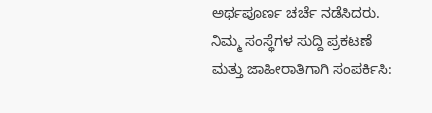ಅರ್ಥಪೂರ್ಣ ಚರ್ಚೆ ನಡೆಸಿದರು.
ನಿಮ್ಮ ಸಂಸ್ಥೆಗಳ ಸುದ್ದಿ ಪ್ರಕಟಣೆ ಮತ್ತು ಜಾಹೀರಾತಿಗಾಗಿ ಸಂಪರ್ಕಿಸಿ: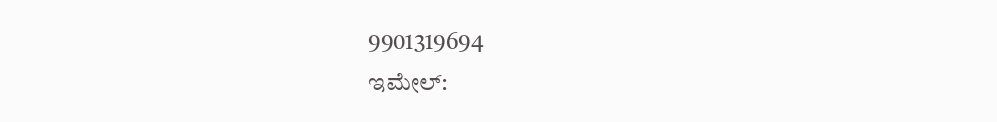9901319694
ಇಮೇಲ್: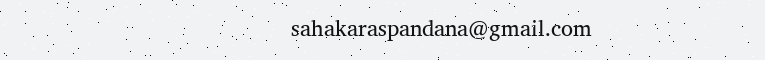sahakaraspandana@gmail.com